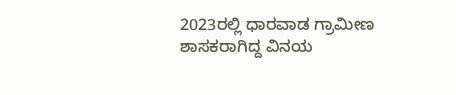2023ರಲ್ಲಿ ಧಾರವಾಡ ಗ್ರಾಮೀಣ ಶಾಸಕರಾಗಿದ್ದ ವಿನಯ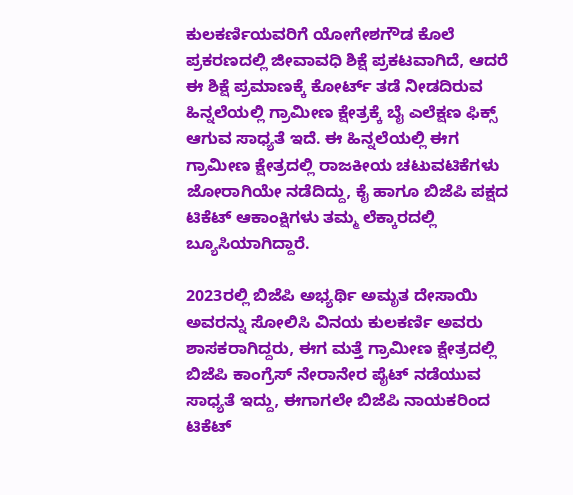ಕುಲಕರ್ಣಿಯವರಿಗೆ ಯೋಗೇಶಗೌಡ ಕೊಲೆ ಪ್ರಕರಣದಲ್ಲಿ ಜೀವಾವಧಿ ಶಿಕ್ಷೆ ಪ್ರಕಟವಾಗಿದೆ, ಆದರೆ ಈ ಶಿಕ್ಷೆ ಪ್ರಮಾಣಕ್ಕೆ ಕೋರ್ಟ್ ತಡೆ ನೀಡದಿರುವ ಹಿನ್ನಲೆಯಲ್ಲಿ ಗ್ರಾಮೀಣ ಕ್ಷೇತ್ರಕ್ಕೆ ಬೈ ಎಲೆಕ್ಷಣ ಫಿಕ್ಸ್ ಆಗುವ ಸಾಧ್ಯತೆ ಇದೆ. ಈ ಹಿನ್ನಲೆಯಲ್ಲಿ ಈಗ ಗ್ರಾಮೀಣ ಕ್ಷೇತ್ರದಲ್ಲಿ ರಾಜಕೀಯ ಚಟುವಟಿಕೆಗಳು ಜೋರಾಗಿಯೇ ನಡೆದಿದ್ದು, ಕೈ ಹಾಗೂ ಬಿಜೆಪಿ ಪಕ್ಷದ ಟಿಕೆಟ್ ಆಕಾಂಕ್ಷಿಗಳು ತಮ್ಮ ಲೆಕ್ಕಾರದಲ್ಲಿ ಬ್ಯೂಸಿಯಾಗಿದ್ದಾರೆ.

2023ರಲ್ಲಿ ಬಿಜೆಪಿ ಅಭ್ಯರ್ಥಿ ಅಮೃತ ದೇಸಾಯಿ ಅವರನ್ನು ಸೋಲಿಸಿ ವಿನಯ ಕುಲಕರ್ಣಿ ಅವರು ಶಾಸಕರಾಗಿದ್ದರು, ಈಗ ಮತ್ತೆ ಗ್ರಾಮೀಣ ಕ್ಷೇತ್ರದಲ್ಲಿ ಬಿಜೆಪಿ ಕಾಂಗ್ರೆಸ್ ನೇರಾನೇರ ಪೈಟ್ ನಡೆಯುವ ಸಾಧ್ಯತೆ ಇದ್ದು, ಈಗಾಗಲೇ ಬಿಜೆಪಿ ನಾಯಕರಿಂದ ಟಿಕೆಟ್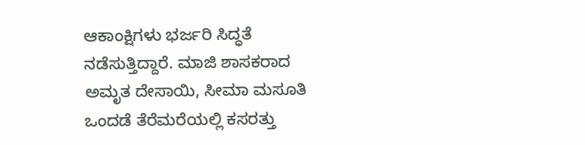ಆಕಾಂಕ್ಷಿಗಳು ಭರ್ಜರಿ ಸಿದ್ಧತೆ ನಡೆಸುತ್ತಿದ್ದಾರೆ. ಮಾಜಿ ಶಾಸಕರಾದ ಅಮೃತ ದೇಸಾಯಿ, ಸೀಮಾ ಮಸೂತಿ ಒಂದಡೆ ತೆರೆಮರೆಯಲ್ಲಿ ಕಸರತ್ತು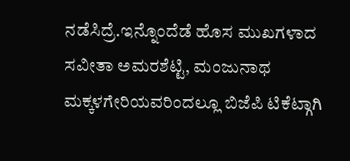ನಡೆಸಿದ್ರೆ.ಇನ್ನೊಂದೆಡೆ ಹೊಸ ಮುಖಗಳಾದ ಸವೀತಾ ಅಮರಶೆಟ್ಟಿ, ಮಂಜುನಾಥ ಮಕ್ಕಳಗೇರಿಯವರಿಂದಲ್ಲೂ ಬಿಜೆಪಿ ಟಿಕೆಟ್ಗಾಗಿ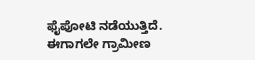ಫೈಪೋಟಿ ನಡೆಯುತ್ತಿದೆ. ಈಗಾಗಲೇ ಗ್ರಾಮೀಣ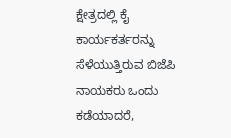ಕ್ಷೇತ್ರದಲ್ಲಿ ಕೈ ಕಾರ್ಯಕರ್ತರನ್ನು ಸೆಳೆಯುತ್ತಿರುವ ಬಿಜೆಪಿ ನಾಯಕರು ಒಂದು ಕಡೆಯಾದರೆ,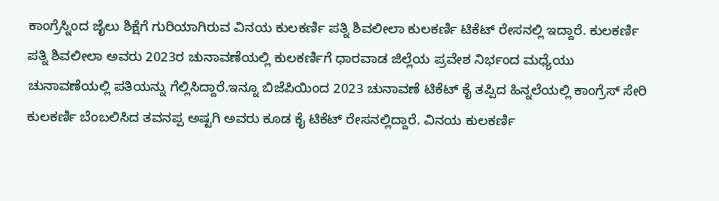ಕಾಂಗ್ರೆಸ್ನಿಂದ ಜೈಲು ಶಿಕ್ಷೆಗೆ ಗುರಿಯಾಗಿರುವ ವಿನಯ ಕುಲಕರ್ಣಿ ಪತ್ನಿ ಶಿವಲೀಲಾ ಕುಲಕರ್ಣಿ ಟಿಕೆಟ್ ರೇಸನಲ್ಲಿ ಇದ್ದಾರೆ. ಕುಲಕರ್ಣಿ ಪತ್ನಿ ಶಿವಲೀಲಾ ಅವರು 2023ರ ಚುನಾವಣೆಯಲ್ಲಿ ಕುಲಕರ್ಣಿಗೆ ಧಾರವಾಡ ಜಿಲ್ಲೆಯ ಪ್ರವೇಶ ನಿರ್ಭಂದ ಮಧ್ಯೆಯು ಚುನಾವಣೆಯಲ್ಲಿ ಪತಿಯನ್ನು ಗೆಲ್ಲಿಸಿದ್ದಾರೆ.ಇನ್ನೂ ಬಿಜೆಪಿಯಿಂದ 2023 ಚುನಾವಣೆ ಟಿಕೆಟ್ ಕೈ ತಪ್ಪಿದ ಹಿನ್ನಲೆಯಲ್ಲಿ ಕಾಂಗ್ರೆಸ್ ಸೇರಿ ಕುಲಕರ್ಣಿ ಬೆಂಬಲಿಸಿದ ತವನಪ್ಪ ಅಷ್ಟಗಿ ಅವರು ಕೂಡ ಕೈ ಟಿಕೆಟ್ ರೇಸನಲ್ಲಿದ್ದಾರೆ. ವಿನಯ ಕುಲಕರ್ಣಿ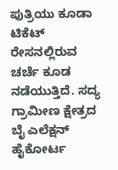ಪುತ್ರಿಯು ಕೂಡಾ ಟಿಕೆಟ್ ರೇಸನಲ್ಲಿರುವ ಚರ್ಚೆ ಕೂಡ ನಡೆಯುತ್ತಿದೆ. ಸದ್ಯ ಗ್ರಾಮೀಣ ಕ್ಷೇತ್ರದ ಬೈ ಎಲೆಕ್ಷನ್ ಹೈಕೋರ್ಟ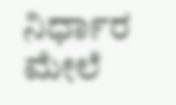ನಿರ್ಧಾರ ಮೇಲೆ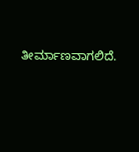ತೀರ್ಮಾಣವಾಗಲಿದೆ.